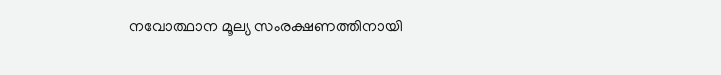നവോത്ഥാന മൂല്യ സംരക്ഷണത്തിനായി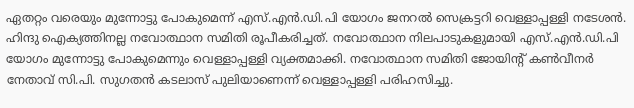ഏതറ്റം വരെയും മുന്നോട്ടു പോകുമെന്ന് എസ്.എൻ.ഡി.പി യോഗം ജനറൽ സെക്രട്ടറി വെള്ളാപ്പള്ളി നടേശൻ. ഹിന്ദു ഐക്യത്തിനല്ല നവോത്ഥാന സമിതി രൂപീകരിച്ചത്. നവോത്ഥാന നിലപാടുകളുമായി എസ്.എൻ.ഡി.പി യോഗം മുന്നോട്ടു പോകുമെന്നും വെള്ളാപ്പള്ളി വ്യക്തമാക്കി. നവോത്ഥാന സമിതി ജോയിന്റ് കൺവീനർ നേതാവ് സി.പി. സുഗതൻ കടലാസ് പുലിയാണെന്ന് വെള്ളാപ്പള്ളി പരിഹസിച്ചു.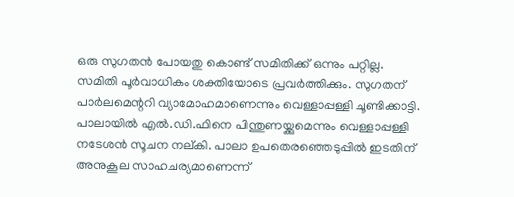ഒരു സുഗതൻ പോയതു കൊണ്ട് സമിതിക്ക് ഒന്നും പറ്റില്ല. സമിതി പൂർവാധികം ശക്തിയോടെ പ്രവർത്തിക്കും. സുഗതന് പാർലമെന്ററി വ്യാമോഹമാണെന്നും വെള്ളാപ്പള്ളി ചൂണ്ടിക്കാട്ടി. പാലായിൽ എൽ.ഡി.ഫിനെ പിന്തുണയ്ക്കുമെന്നും വെള്ളാപ്പള്ളി നടേശൻ സൂചന നല്കി. പാലാ ഉപതെരഞ്ഞെടുപ്പിൽ ഇടതിന് അനുകൂല സാഹചര്യമാണെന്ന്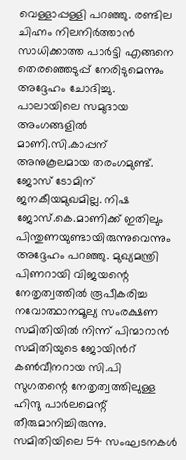വെള്ളാപ്പള്ളി പറഞ്ഞു. രണ്ടില ചിഹ്നം നിലനിർത്താൻ സാധിക്കാത്ത പാർട്ടി എങ്ങനെ തെരഞ്ഞെടുപ്പ് നേരിടുമെന്നും അദ്ദേഹം ചോദിച്ചു.
പാലായിലെ സമുദായ അംഗങ്ങളിൽ മാണി.സി.കാപ്പന് അനുകൂലമായ തരംഗമുണ്ട്. ജോസ് ടോമിന് ജനകീയമുഖമില്ല. നിഷ ജോസ്.കെ.മാണിക്ക് ഇതിലും പിന്തുണയുണ്ടായിരുന്നുവെന്നും അദ്ദേഹം പറഞ്ഞു. മുഖ്യമന്ത്രി പിണറായി വിജയന്റെ നേതൃത്വത്തിൽ രൂപീകരിച്ച നവോത്ഥാനമൂല്യ സംരക്ഷണ സമിതിയിൽ നിന്ന് പിന്മാറാൻ സമിതിയുടെ ജോയിൻറ് കൺവീനറായ സി.പി സുഗതന്റെ നേതൃത്വത്തിലുള്ള ഹിന്ദു പാർലമെന്റ് തീരുമാനിച്ചിരുന്നു.
സമിതിയിലെ 54 സംഘടനകൾ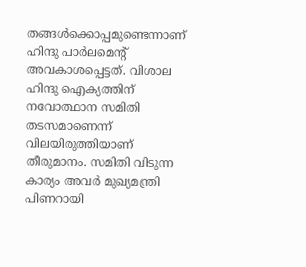തങ്ങൾക്കൊപ്പമുണ്ടെന്നാണ് ഹിന്ദു പാർലമെന്റ് അവകാശപ്പെട്ടത്. വിശാല ഹിന്ദു ഐക്യത്തിന് നവോത്ഥാന സമിതി തടസമാണെന്ന് വിലയിരുത്തിയാണ് തീരുമാനം. സമിതി വിടുന്ന കാര്യം അവർ മുഖ്യമന്ത്രി പിണറായി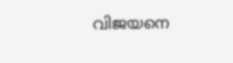വിജയനെ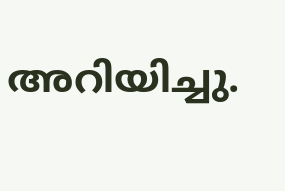അറിയിച്ചു.